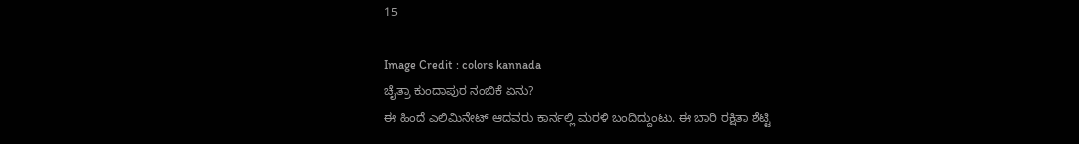15

Image Credit : colors kannada
ಚೈತ್ರಾ ಕುಂದಾಪುರ ನಂಬಿಕೆ ಏನು?
ಈ ಹಿಂದೆ ಎಲಿಮಿನೇಟ್ ಆದವರು ಕಾರ್ನಲ್ಲಿ ಮರಳಿ ಬಂದಿದ್ದುಂಟು. ಈ ಬಾರಿ ರಕ್ಷಿತಾ ಶೆಟ್ಟಿ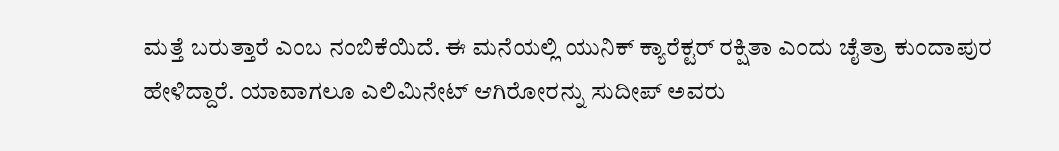ಮತ್ತೆ ಬರುತ್ತಾರೆ ಎಂಬ ನಂಬಿಕೆಯಿದೆ. ಈ ಮನೆಯಲ್ಲಿ ಯುನಿಕ್ ಕ್ಯಾರೆಕ್ಟರ್ ರಕ್ಷಿತಾ ಎಂದು ಚೈತ್ರಾ ಕುಂದಾಪುರ ಹೇಳಿದ್ದಾರೆ. ಯಾವಾಗಲೂ ಎಲಿಮಿನೇಟ್ ಆಗಿರೋರನ್ನು ಸುದೀಪ್ ಅವರು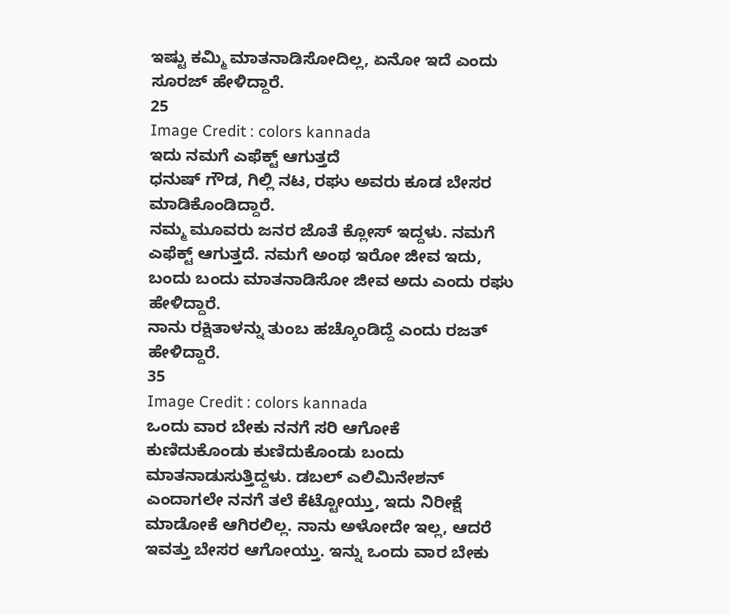ಇಷ್ಟು ಕಮ್ಮಿ ಮಾತನಾಡಿಸೋದಿಲ್ಲ, ಏನೋ ಇದೆ ಎಂದು ಸೂರಜ್ ಹೇಳಿದ್ದಾರೆ.
25
Image Credit : colors kannada
ಇದು ನಮಗೆ ಎಫೆಕ್ಟ್ ಆಗುತ್ತದೆ
ಧನುಷ್ ಗೌಡ, ಗಿಲ್ಲಿ ನಟ, ರಘು ಅವರು ಕೂಡ ಬೇಸರ ಮಾಡಿಕೊಂಡಿದ್ದಾರೆ.
ನಮ್ಮ ಮೂವರು ಜನರ ಜೊತೆ ಕ್ಲೋಸ್ ಇದ್ದಳು. ನಮಗೆ ಎಫೆಕ್ಟ್ ಆಗುತ್ತದೆ. ನಮಗೆ ಅಂಥ ಇರೋ ಜೀವ ಇದು, ಬಂದು ಬಂದು ಮಾತನಾಡಿಸೋ ಜೀವ ಅದು ಎಂದು ರಘು ಹೇಳಿದ್ದಾರೆ.
ನಾನು ರಕ್ಷಿತಾಳನ್ನು ತುಂಬ ಹಚ್ಕೊಂಡಿದ್ದೆ ಎಂದು ರಜತ್ ಹೇಳಿದ್ದಾರೆ.
35
Image Credit : colors kannada
ಒಂದು ವಾರ ಬೇಕು ನನಗೆ ಸರಿ ಆಗೋಕೆ
ಕುಣಿದುಕೊಂಡು ಕುಣಿದುಕೊಂಡು ಬಂದು ಮಾತನಾಡುಸುತ್ತಿದ್ದಳು. ಡಬಲ್ ಎಲಿಮಿನೇಶನ್ ಎಂದಾಗಲೇ ನನಗೆ ತಲೆ ಕೆಟ್ಟೋಯ್ತು, ಇದು ನಿರೀಕ್ಷೆ ಮಾಡೋಕೆ ಆಗಿರಲಿಲ್ಲ. ನಾನು ಅಳೋದೇ ಇಲ್ಲ, ಆದರೆ ಇವತ್ತು ಬೇಸರ ಆಗೋಯ್ತು. ಇನ್ನು ಒಂದು ವಾರ ಬೇಕು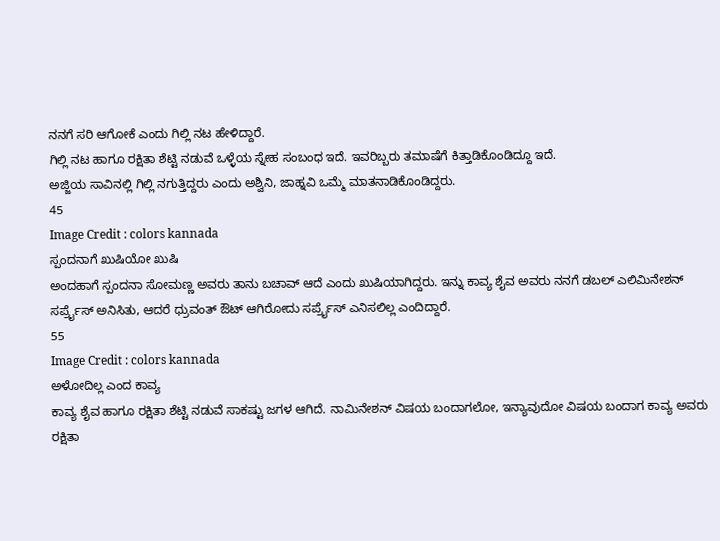ನನಗೆ ಸರಿ ಆಗೋಕೆ ಎಂದು ಗಿಲ್ಲಿ ನಟ ಹೇಳಿದ್ದಾರೆ.
ಗಿಲ್ಲಿ ನಟ ಹಾಗೂ ರಕ್ಷಿತಾ ಶೆಟ್ಟಿ ನಡುವೆ ಒಳ್ಳೆಯ ಸ್ನೇಹ ಸಂಬಂಧ ಇದೆ. ಇವರಿಬ್ಬರು ತಮಾಷೆಗೆ ಕಿತ್ತಾಡಿಕೊಂಡಿದ್ದೂ ಇದೆ.
ಅಜ್ಜಿಯ ಸಾವಿನಲ್ಲಿ ಗಿಲ್ಲಿ ನಗುತ್ತಿದ್ದರು ಎಂದು ಅಶ್ವಿನಿ, ಜಾಹ್ನವಿ ಒಮ್ಮೆ ಮಾತನಾಡಿಕೊಂಡಿದ್ದರು.
45
Image Credit : colors kannada
ಸ್ಪಂದನಾಗೆ ಖುಷಿಯೋ ಖುಷಿ
ಅಂದಹಾಗೆ ಸ್ಪಂದನಾ ಸೋಮಣ್ಣ ಅವರು ತಾನು ಬಚಾವ್ ಆದೆ ಎಂದು ಖುಷಿಯಾಗಿದ್ದರು. ಇನ್ನು ಕಾವ್ಯ ಶೈವ ಅವರು ನನಗೆ ಡಬಲ್ ಎಲಿಮಿನೇಶನ್ ಸರ್ಪ್ರೈಸ್ ಅನಿಸಿತು, ಆದರೆ ಧ್ರುವಂತ್ ಔಟ್ ಆಗಿರೋದು ಸರ್ಪ್ರೈಸ್ ಎನಿಸಲಿಲ್ಲ ಎಂದಿದ್ದಾರೆ.
55
Image Credit : colors kannada
ಅಳೋದಿಲ್ಲ ಎಂದ ಕಾವ್ಯ
ಕಾವ್ಯ ಶೈವ ಹಾಗೂ ರಕ್ಷಿತಾ ಶೆಟ್ಟಿ ನಡುವೆ ಸಾಕಷ್ಟು ಜಗಳ ಆಗಿದೆ. ನಾಮಿನೇಶನ್ ವಿಷಯ ಬಂದಾಗಲೋ, ಇನ್ಯಾವುದೋ ವಿಷಯ ಬಂದಾಗ ಕಾವ್ಯ ಅವರು ರಕ್ಷಿತಾ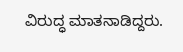ವಿರುದ್ಧ ಮಾತನಾಡಿದ್ದರು.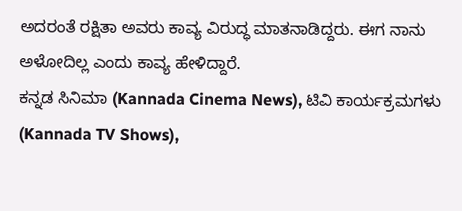ಅದರಂತೆ ರಕ್ಷಿತಾ ಅವರು ಕಾವ್ಯ ವಿರುದ್ಧ ಮಾತನಾಡಿದ್ದರು. ಈಗ ನಾನು ಅಳೋದಿಲ್ಲ ಎಂದು ಕಾವ್ಯ ಹೇಳಿದ್ದಾರೆ.
ಕನ್ನಡ ಸಿನಿಮಾ (Kannada Cinema News), ಟಿವಿ ಕಾರ್ಯಕ್ರಮಗಳು (Kannada TV Shows),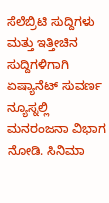ಸೆಲೆಬ್ರಿಟಿ ಸುದ್ದಿಗಳು ಮತ್ತು ಇತ್ತೀಚಿನ ಸುದ್ದಿಗಳಿಗಾಗಿ ಏಷ್ಯಾನೆಟ್ ಸುವರ್ಣ ನ್ಯೂಸ್ನಲ್ಲಿ ಮನರಂಜನಾ ವಿಭಾಗ ನೋಡಿ. ಸಿನಿಮಾ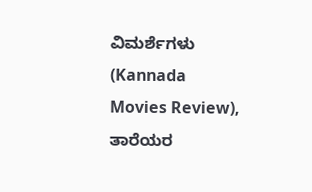ವಿಮರ್ಶೆಗಳು (Kannada Movies Review), ತಾರೆಯರ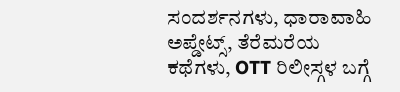ಸಂದರ್ಶನಗಳು, ಧಾರಾವಾಹಿ ಅಪ್ಡೇಟ್ಸ್, ತೆರೆಮರೆಯ ಕಥೆಗಳು, OTT ರಿಲೀಸ್ಗಳ ಬಗ್ಗೆ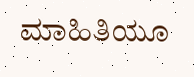ಮಾಹಿತಿಯೂ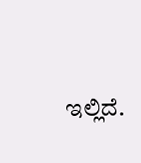ಇಲ್ಲಿದೆ.